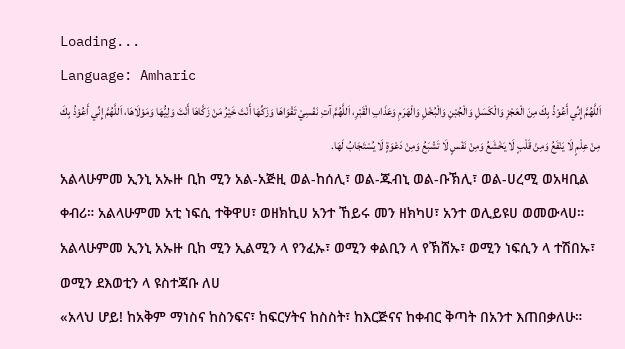Loading...
Language: Amharic
اَللَّهُمَّ إِنِّي أَعُوْذُ بِكَ مِنَ الْعَجْزِ وَالْكَسَلِ وَالْجُبْنِ وَالْبُخْلِ وَالْهَرَمِ وَعَذَابِ الْقَبْرِ، اَللَّهُمَّ آتِ نَفْسِيْ تَقْوَاهَا وَزَكِّهَا أَنْتَ خَيْرُ مَنْ زَكَّاهَا أَنْتَ وَلِيُّهَا وَمَوْلَاهَا، اَللَّهُمَّ إِنِّي أَعُوْذُ بِكَ مِنْ عِلْمٍ لَا يَنْفَعُ وَمِنْ قَلْبٍ لَا يَخْشَعُ وَمِنْ نَفْسٍ لَا تَشْبَعُ وَمِنْ دَعْوَةٍ لَا يُسْتَجَابُ لَهَا.
አልላሁምመ ኢንኒ አኡዙ ቢከ ሚን አል-አጅዚ ወል-ከሰሊ፣ ወል-ጁብኒ ወል-ቡኽሊ፣ ወል-ሀረሚ ወአዛቢል ቀብሪ። አልላሁምመ አቲ ነፍሲ ተቅዋሀ፣ ወዘክኪሀ አንተ ኸይሩ መን ዘክካሀ፣ አንተ ወሊይዩሀ ወመውላሀ። አልላሁምመ ኢንኒ አኡዙ ቢከ ሚን ኢልሚን ላ የንፈኡ፣ ወሚን ቀልቢን ላ የኽሸኡ፣ ወሚን ነፍሲን ላ ተሽበኡ፣ ወሚን ደእወቲን ላ ዩስተጃቡ ለሀ
«አላህ ሆይ! ከአቅም ማነስና ከስንፍና፣ ከፍርሃትና ከስስት፣ ከእርጅናና ከቀብር ቅጣት በአንተ እጠበቃለሁ።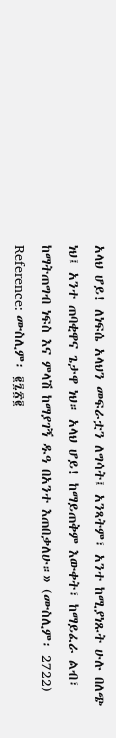አላህ ሆይ! ለነፍሴ አላህን መፍራቷን ለግሳት፤ አንጻትም፣ አንተ ከሚያነጹት ሁሉ በለጭ ነህ፤ አንተ ጠባቂዋና ጌታዋ ነህ። አላህ ሆይ! ከማይጠቅም እውቀት፣ ከማይፈራ ልብ፣ ከማትጠግብ ነፍስ እና ምላሽ ከማያገኝ ዱዓ በአንተ እጠበቃለሁ።» (ሙስሊም፡ 2722)
Reference: ሙስሊም፡ ፪፯፳፪